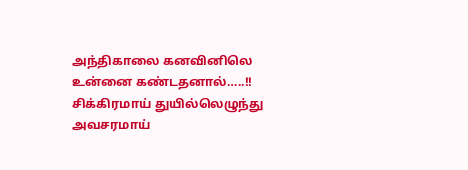அந்திகாலை கனவினிலெ
உன்னை கண்டதனால்…..!!
சிக்கிரமாய் துயில்லெழுந்து
அவசரமாய்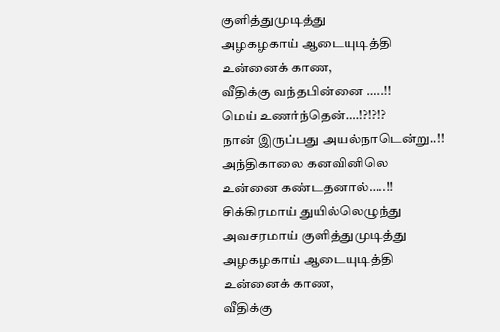குளித்துமுடித்து
அழகழகாய் ஆடையுடித்தி
உன்னைக் காண,
வீதிக்கு வந்தபின்னை …..!!
மெய் உணர்ந்தென்….!?!?!?
நான் இருப்பது அயல்நாடென்று..!!
அந்திகாலை கனவினிலெ
உன்னை கண்டதனால்…..!!
சிக்கிரமாய் துயில்லெழுந்து
அவசரமாய் குளித்துமுடித்து
அழகழகாய் ஆடையுடித்தி
உன்னைக் காண,
வீதிக்கு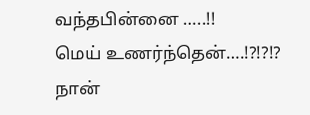வந்தபின்னை …..!!
மெய் உணர்ந்தென்….!?!?!?
நான்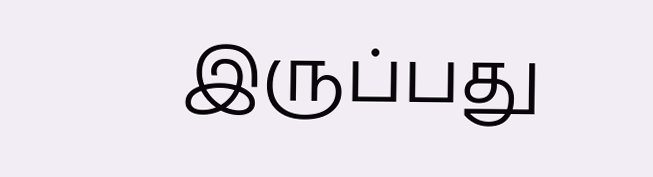இருப்பது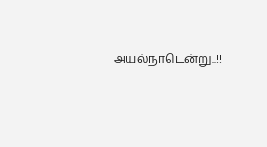அயல்நாடென்று..!!